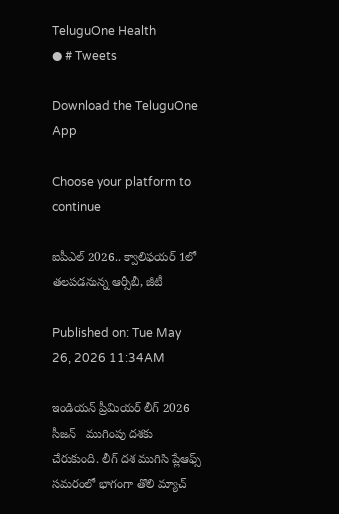TeluguOne Health
● # Tweets

Download the TeluguOne App

Choose your platform to continue

ఐపీఎల్ 2026.. క్వాలిఫయర్ 1లో తలపడనున్న ఆర్సీబీ, జీటీ

Published on: Tue May 26, 2026 11:34AM

ఇండియన్ ప్రీమియర్ లీగ్ 2026 సీజన్   ముగింపు దశకు చేరుకుంది. లీగ్ దశ ముగిసి ప్లేఆఫ్స్ సమరంలో భాగంగా తొలి మ్యాచ్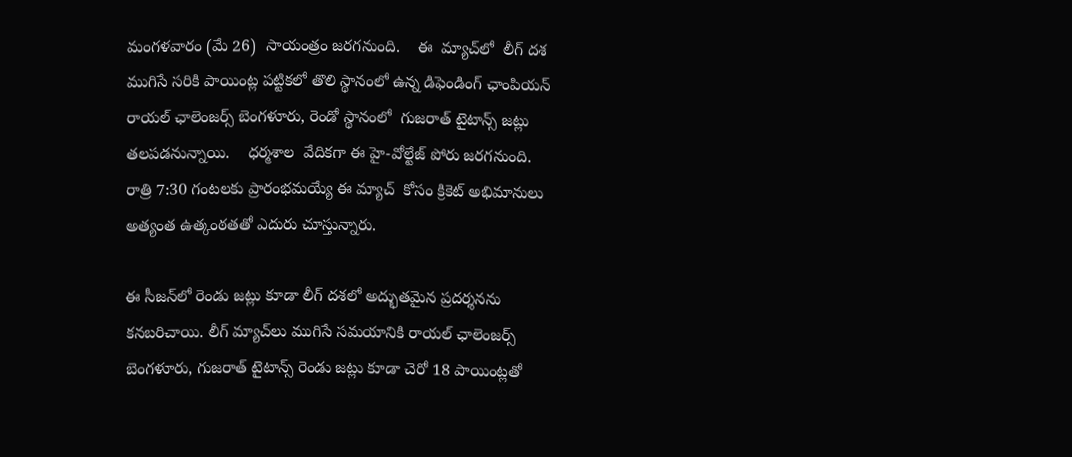మంగళవారం (మే 26)  సాయంత్రం జరగనుంది.    ఈ  మ్యాచ్‌లో  లీగ్ దశ ముగిసే సరికి పాయింట్ల పట్టికలో తొలి స్థానంలో ఉన్న డిఫెండింగ్ ఛాంపియన్ రాయల్ ఛాలెంజర్స్ బెంగళూరు, రెండో స్థానంలో  గుజరాత్ టైటాన్స్ జట్లు తలపడనున్నాయి.    ధర్మశాల  వేదికగా ఈ హై-వోల్టేజ్ పోరు జరగనుంది. రాత్రి 7:30 గంటలకు ప్రారంభమయ్యే ఈ మ్యాచ్‌  కోసం క్రికెట్ అభిమానులు అత్యంత ఉత్కంఠతతో ఎదురు చూస్తున్నారు.

ఈ సీజన్‌లో రెండు జట్లు కూడా లీగ్ దశలో అద్భుతమైన ప్రదర్శనను కనబరిచాయి. లీగ్ మ్యాచ్‌లు ముగిసే సమయానికి రాయల్ ఛాలెంజర్స్ బెంగళూరు, గుజరాత్ టైటాన్స్ రెండు జట్లు కూడా చెరో 18 పాయింట్లతో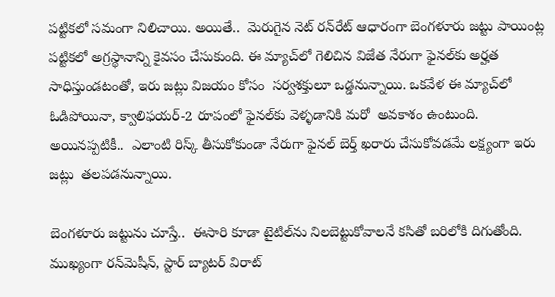పట్టికలో సమంగా నిలిచాయి. అయితే..  మెరుగైన నెట్ రన్‌రేట్ ఆధారంగా బెంగళూరు జట్టు పాయింట్ల పట్టికలో అగ్రస్థానాన్ని కైవసం చేసుకుంది. ఈ మ్యాచ్‌లో గెలిచిన విజేత నేరుగా ఫైనల్‌కు అర్హత సాధిస్తుండటంతో, ఇరు జట్లు విజయం కోసం  సర్వశక్తులూ ఒడ్డనున్నాయి. ఒకవేళ ఈ మ్యాచ్‌లో ఓడిపోయినా, క్వాలిఫయర్-2 రూపంలో ఫైనల్‌కు వెళ్ళడానికి మరో  అవకాశం ఉంటుంది. అయినప్పటికీ..  ఎలాంటి రిస్క్ తీసుకోకుండా నేరుగా ఫైనల్ బెర్త్ ఖరారు చేసుకోవడమే లక్ష్యంగా ఇరు జట్లు  తలపడనున్నాయి.

బెంగళూరు జట్టును చూస్తే..  ఈసారి కూడా టైటిల్‌ను నిలబెట్టుకోవాలనే కసితో బరిలోకి దిగుతోంది. ముఖ్యంగా రన్‌మెషీన్, స్టార్ బ్యాటర్ విరాట్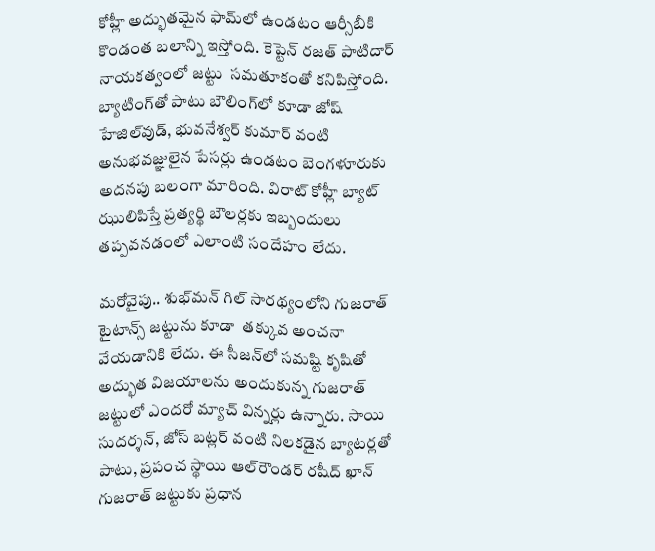కోహ్లీ అద్భుతమైన ఫామ్‌లో ఉండటం ఆర్సీబీకి  కొండంత బలాన్ని ఇస్తోంది. కెప్టెన్ రజత్ పాటిదార్ నాయకత్వంలో జట్టు  సమతూకంతో కనిపిస్తోంది. బ్యాటింగ్‌తో పాటు బౌలింగ్‌లో కూడా జోష్ హేజిల్‌వుడ్, భువనేశ్వర్ కుమార్ వంటి అనుభవజ్ఞులైన పేసర్లు ఉండటం బెంగళూరుకు అదనపు బలంగా మారింది. విరాట్ కోహ్లీ బ్యాట్ ఝులిపిస్తే ప్రత్యర్థి బౌలర్లకు ఇబ్బందులు తప్పవనడంలో ఎలాంటి సందేహం లేదు.

మరోవైపు.. శుభ్‌మన్ గిల్ సారథ్యంలోని గుజరాత్ టైటాన్స్ జట్టును కూడా  తక్కువ అంచనా వేయడానికి లేదు. ఈ సీజన్‌లో సమష్టి కృషితో అద్భుత విజయాలను అందుకున్న గుజరాత్ జట్టులో ఎందరో మ్యాచ్ విన్నర్లు ఉన్నారు. సాయి సుదర్శన్, జోస్ బట్లర్ వంటి నిలకడైన బ్యాటర్లతో పాటు, ప్రపంచ స్థాయి ఆల్‌రౌండర్ రషీద్ ఖాన్ గుజరాత్ జట్టుకు ప్రధాన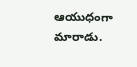ఆయుధంగా మారాడు.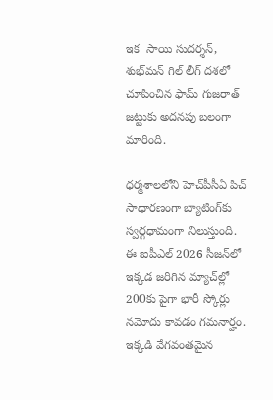ఇక  సాయి సుదర్శన్, శుభ్‌మన్ గిల్ లీగ్ దశలో చూపించిన ఫామ్ గుజరాత్ జట్టుకు అదనపు బలంగా మారింది.

ధర్మశాలలోని హెచ్‌పీసీఏ పిచ్ సాధారణంగా బ్యాటింగ్‌కు స్వర్గధామంగా నిలుస్తుంది. ఈ ఐపీఎల్ 2026 సీజన్‌లో ఇక్కడ జరిగిన మ్యాచ్‌ల్లో 200కు పైగా భారీ స్కోర్లు నమోదు కావడం గమనార్హం. ఇక్కడి వేగవంతమైన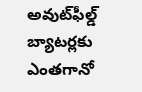అవుట్‌ఫీల్డ్ బ్యాటర్లకు ఎంతగానో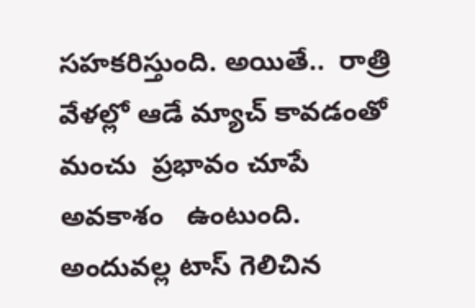సహకరిస్తుంది. అయితే..  రాత్రి వేళల్లో ఆడే మ్యాచ్ కావడంతో మంచు  ప్రభావం చూపే అవకాశం   ఉంటుంది. అందువల్ల టాస్ గెలిచిన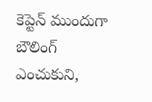కెప్టెన్ ముందుగా బౌలింగ్ ఎంచుకుని,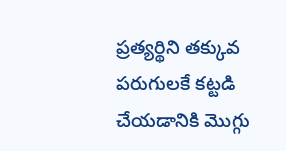ప్రత్యర్థిని తక్కువ పరుగులకే కట్టడి చేయడానికి మొగ్గు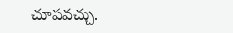చూపవచ్చు.